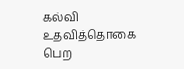கல்வி உதவித்தொகை பெற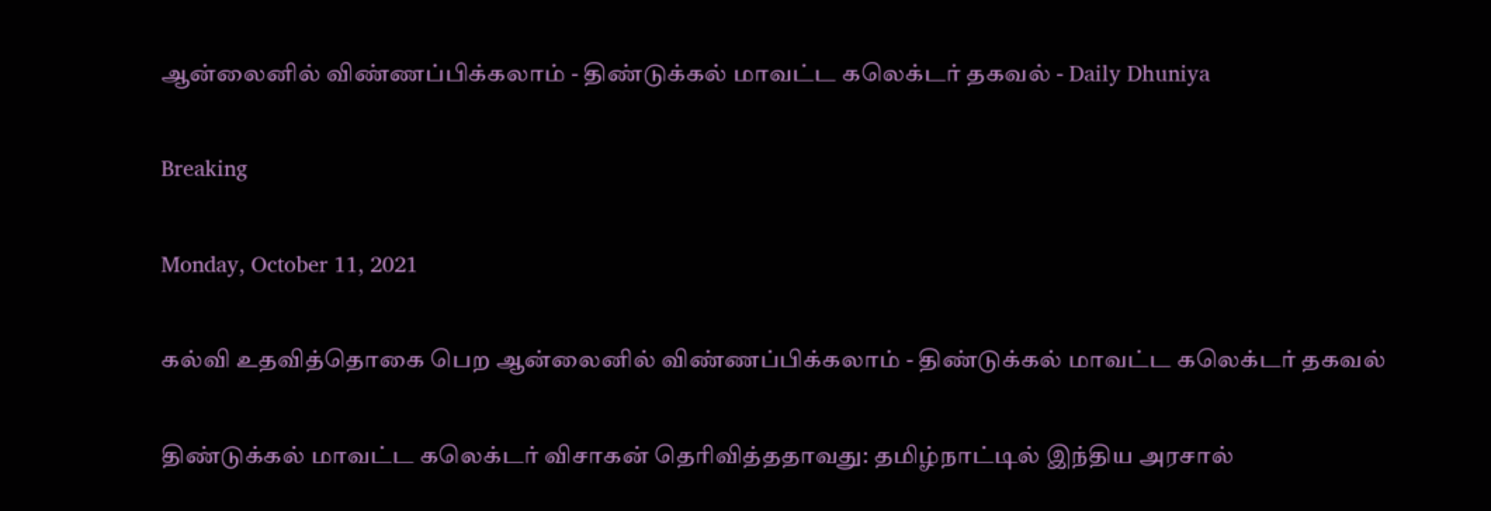ஆன்லைனில் விண்ணப்பிக்கலாம் - திண்டுக்கல் மாவட்ட கலெக்டர் தகவல் - Daily Dhuniya

Breaking

Monday, October 11, 2021

கல்வி உதவித்தொகை பெற ஆன்லைனில் விண்ணப்பிக்கலாம் - திண்டுக்கல் மாவட்ட கலெக்டர் தகவல்

திண்டுக்கல் மாவட்ட கலெக்டர் விசாகன் தெரிவித்ததாவது: தமிழ்நாட்டில் இந்திய அரசால்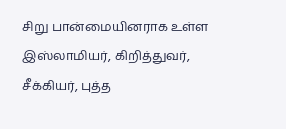சிறு பான்மையினராக உள்ள இஸ்லாமியர், கிறித்துவர், சீக்கியர், புத்த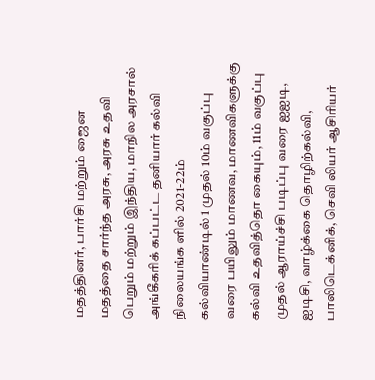மதத்தினர், பார்சி மற்றும் ஜைன மதத்தை சார்ந்த அரசு, அரசு உதவி பெறும் மற்றும் இந்திய, மாநில அரசால் அங்கீகரிக் கப்பட்ட தனியார் கல்வி நிலையங்க ளில் 2021-22ம் கல்வியாண்டில் 1 முதல் 10ம் வகுப்பு வரை பயிலும் மாணவ, மாணவிகளுக்கு கல்வி உதவித்தொ கையும், 11ம் வகுப்பு முதல் ஆராய்ச்சி படிப்பு வரை ஐஐடி, ஐடிசி, வாழ்க்கை தொழிற்கல்வி, பாலிடெக்னிக், செவி லியர் ஆசிரியர்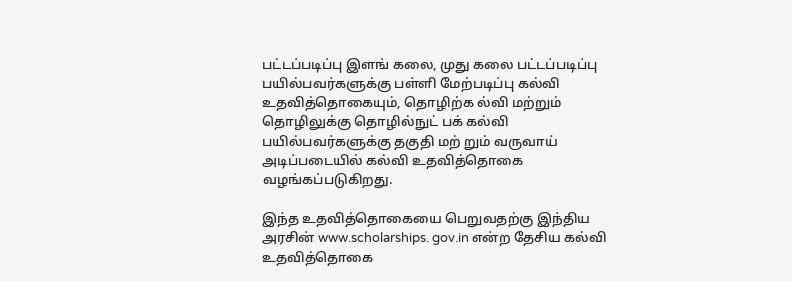பட்டப்படிப்பு இளங் கலை, முது கலை பட்டப்படிப்பு பயில்பவர்களுக்கு பள்ளி மேற்படிப்பு கல்வி உதவித்தொகையும், தொழிற்க ல்வி மற்றும் தொழிலுக்கு தொழில்நுட் பக் கல்வி பயில்பவர்களுக்கு தகுதி மற் றும் வருவாய் அடிப்படையில் கல்வி உதவித்தொகை வழங்கப்படுகிறது.

இந்த உதவித்தொகையை பெறுவதற்கு இந்திய அரசின் www.scholarships. gov.in என்ற தேசிய கல்வி உதவித்தொகை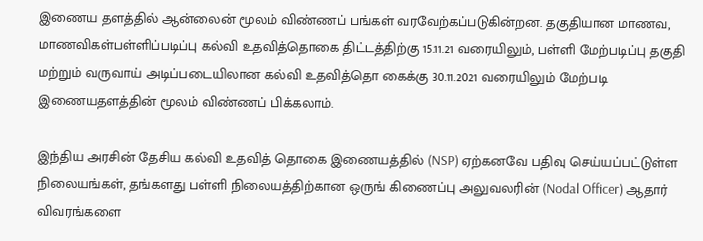இணைய தளத்தில் ஆன்லைன் மூலம் விண்ணப் பங்கள் வரவேற்கப்படுகின்றன. தகுதியான மாணவ, மாணவிகள்பள்ளிப்படிப்பு கல்வி உதவித்தொகை திட்டத்திற்கு 15.11.21 வரையிலும், பள்ளி மேற்படிப்பு தகுதி மற்றும் வருவாய் அடிப்படையிலான கல்வி உதவித்தொ கைக்கு 30.11.2021 வரையிலும் மேற்படி இணையதளத்தின் மூலம் விண்ணப் பிக்கலாம்.

இந்திய அரசின் தேசிய கல்வி உதவித் தொகை இணையத்தில் (NSP) ஏற்கனவே பதிவு செய்யப்பட்டுள்ள நிலையங்கள், தங்களது பள்ளி நிலையத்திற்கான ஒருங் கிணைப்பு அலுவலரின் (Nodal Officer) ஆதார் விவரங்களை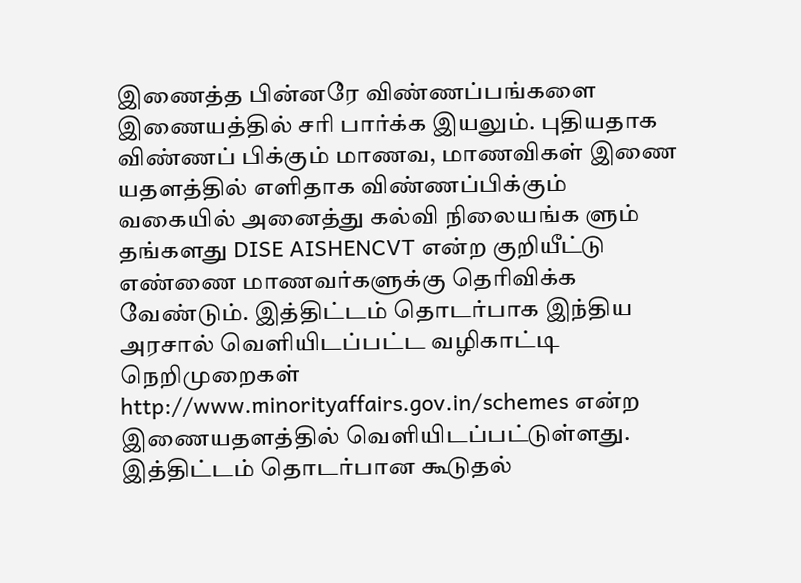இணைத்த பின்னரே விண்ணப்பங்களை இணையத்தில் சரி பார்க்க இயலும். புதியதாக விண்ணப் பிக்கும் மாணவ, மாணவிகள் இணை யதளத்தில் எளிதாக விண்ணப்பிக்கும் வகையில் அனைத்து கல்வி நிலையங்க ளும் தங்களது DISE AISHENCVT என்ற குறியீட்டு எண்ணை மாணவர்களுக்கு தெரிவிக்க வேண்டும். இத்திட்டம் தொடர்பாக இந்திய அரசால் வெளியிடப்பட்ட வழிகாட்டி நெறிமுறைகள் http://www.minorityaffairs.gov.in/schemes என்ற இணையதளத்தில் வெளியிடப்பட்டுள்ளது. இத்திட்டம் தொடர்பான கூடுதல்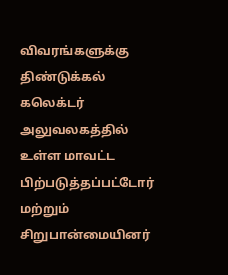விவரங்களுக்கு திண்டுக்கல் கலெக்டர் அலுவலகத்தில் உள்ள மாவட்ட பிற்படுத்தப்பட்டோர் மற்றும் சிறுபான்மையினர்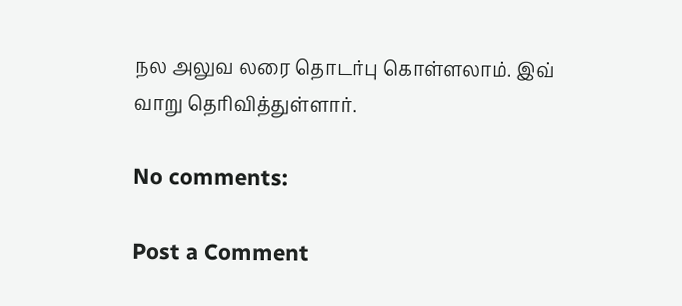நல அலுவ லரை தொடர்பு கொள்ளலாம். இவ் வாறு தெரிவித்துள்ளார்.

No comments:

Post a Comment